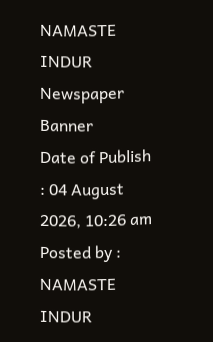NAMASTE INDUR
Newspaper Banner
Date of Publish : 04 August 2026, 10:26 am Posted by : NAMASTE INDUR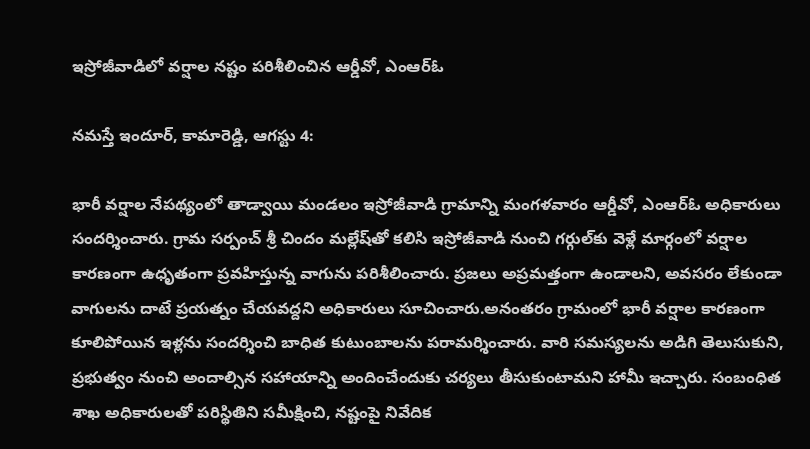ఇస్రోజీవాడిలో వర్షాల నష్టం పరిశీలించిన ఆర్డీవో, ఎంఆర్ఓ

నమస్తే ఇందూర్, కామారెడ్డి, ఆగస్టు 4:

భారీ వర్షాల నేపథ్యంలో తాడ్వాయి మండలం ఇస్రోజీవాడి గ్రామాన్ని మంగళవారం ఆర్డీవో, ఎంఆర్ఓ అధికారులు సందర్శించారు. గ్రామ సర్పంచ్ శ్రీ చిందం మల్లేష్‌తో కలిసి ఇస్రోజీవాడి నుంచి గర్గుల్‌కు వెళ్లే మార్గంలో వర్షాల కారణంగా ఉధృతంగా ప్రవహిస్తున్న వాగును పరిశీలించారు. ప్రజలు అప్రమత్తంగా ఉండాలని, అవసరం లేకుండా వాగులను దాటే ప్రయత్నం చేయవద్దని అధికారులు సూచించారు.అనంతరం గ్రామంలో భారీ వర్షాల కారణంగా కూలిపోయిన ఇళ్లను సందర్శించి బాధిత కుటుంబాలను పరామర్శించారు. వారి సమస్యలను అడిగి తెలుసుకుని, ప్రభుత్వం నుంచి అందాల్సిన సహాయాన్ని అందించేందుకు చర్యలు తీసుకుంటామని హామీ ఇచ్చారు. సంబంధిత శాఖ అధికారులతో పరిస్థితిని సమీక్షించి, నష్టంపై నివేదిక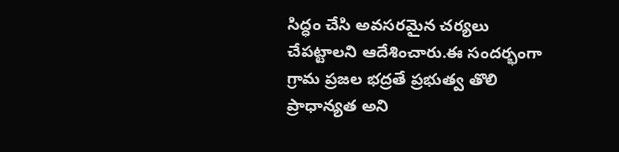సిద్ధం చేసి అవసరమైన చర్యలు చేపట్టాలని ఆదేశించారు.ఈ సందర్భంగా గ్రామ ప్రజల భద్రతే ప్రభుత్వ తొలి ప్రాధాన్యత అని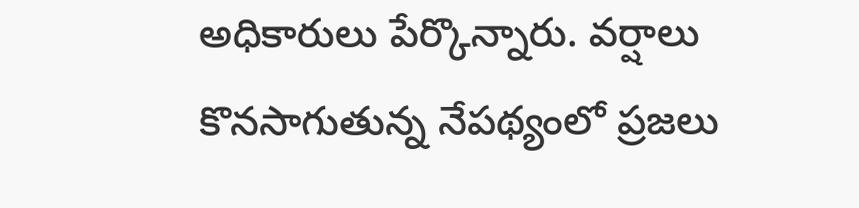అధికారులు పేర్కొన్నారు. వర్షాలు కొనసాగుతున్న నేపథ్యంలో ప్రజలు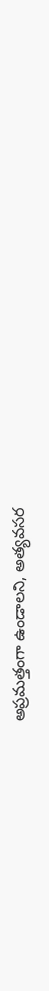అప్రమత్తంగా ఉండాలని, అత్యవసర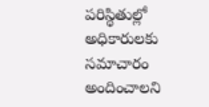పరిస్థితుల్లో అధికారులకు సమాచారం అందించాలని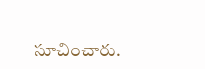సూచించారు.